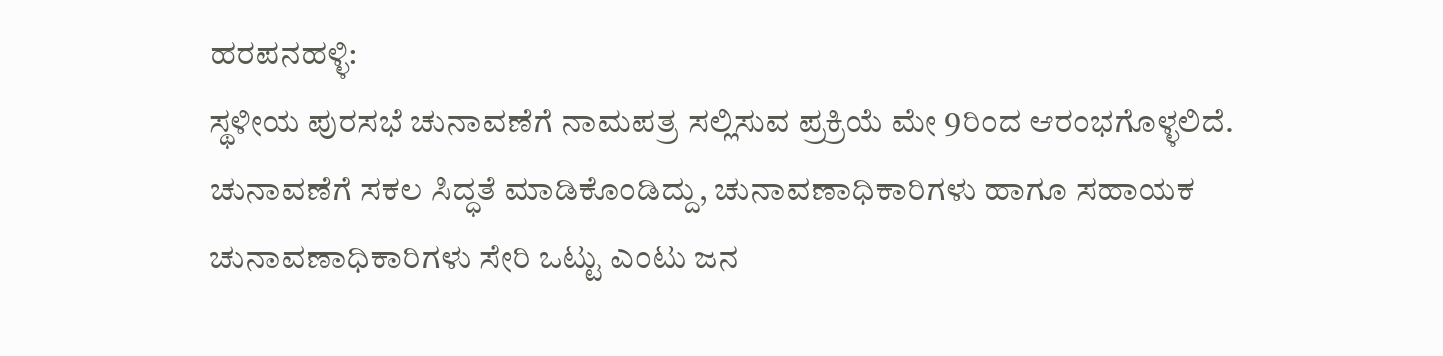ಹರಪನಹಳ್ಳಿ:
ಸ್ಥಳೀಯ ಪುರಸಭೆ ಚುನಾವಣೆಗೆ ನಾಮಪತ್ರ ಸಲ್ಲಿಸುವ ಪ್ರಕ್ರಿಯೆ ಮೇ 9ರಿಂದ ಆರಂಭಗೊಳ್ಳಲಿದೆ. ಚುನಾವಣೆಗೆ ಸಕಲ ಸಿದ್ಧತೆ ಮಾಡಿಕೊಂಡಿದ್ದು, ಚುನಾವಣಾಧಿಕಾರಿಗಳು ಹಾಗೂ ಸಹಾಯಕ ಚುನಾವಣಾಧಿಕಾರಿಗಳು ಸೇರಿ ಒಟ್ಟು ಎಂಟು ಜನ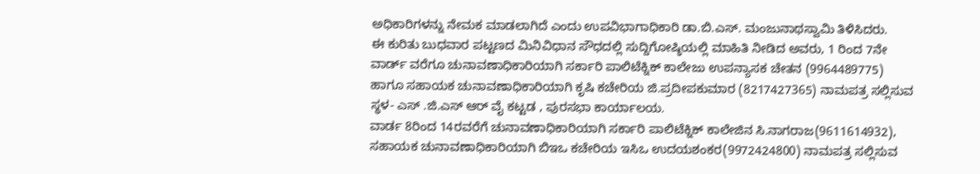ಅಧಿಕಾರಿಗಳನ್ನು ನೇಮಕ ಮಾಡಲಾಗಿದೆ ಎಂದು ಉಪವಿಭಾಗಾಧಿಕಾರಿ ಡಾ.ಬಿ.ಎಸ್. ಮಂಜುನಾಥಸ್ವಾಮಿ ತಿಳಿಸಿದರು.
ಈ ಕುರಿತು ಬುಧವಾರ ಪಟ್ಟಣದ ಮಿನಿವಿಧಾನ ಸೌಧದಲ್ಲಿ ಸುದ್ದಿಗೋಷ್ಠಿಯಲ್ಲಿ ಮಾಹಿತಿ ನೀಡಿದ ಅವರು, 1 ರಿಂದ 7ನೇ ವಾರ್ಡ್ ವರೆಗೂ ಚುನಾವಣಾಧಿಕಾರಿಯಾಗಿ ಸರ್ಕಾರಿ ಪಾಲಿಟೆಕ್ನಿಕ್ ಕಾಲೇಜು ಉಪನ್ಯಾಸಕ ಚೇತನ (9964489775) ಹಾಗೂ ಸಹಾಯಕ ಚುನಾವಣಾಧಿಕಾರಿಯಾಗಿ ಕೃಷಿ ಕಚೇರಿಯ ಜಿ.ಪ್ರದೀಪಕುಮಾರ (8217427365) ನಾಮಪತ್ರ ಸಲ್ಲಿಸುವ ಸ್ಥಳ- ಎಸ್ .ಜಿ.ಎಸ್ ಆರ್ ವೈ ಕಟ್ಟಡ , ಪುರಸಭಾ ಕಾರ್ಯಾಲಯ.
ವಾರ್ಡ 8ರಿಂದ 14ರವರೆಗೆ ಚುನಾವಣಾಧಿಕಾರಿಯಾಗಿ ಸರ್ಕಾರಿ ಪಾಲಿಟೆಕ್ನಿಕ್ ಕಾಲೇಜಿನ ಸಿ.ನಾಗರಾಜ(9611614932), ಸಹಾಯಕ ಚುನಾವಣಾಧಿಕಾರಿಯಾಗಿ ಬಿಇಒ ಕಚೇರಿಯ ಇಸಿಒ ಉದಯಶಂಕರ(9972424800) ನಾಮಪತ್ರ ಸಲ್ಲಿಸುವ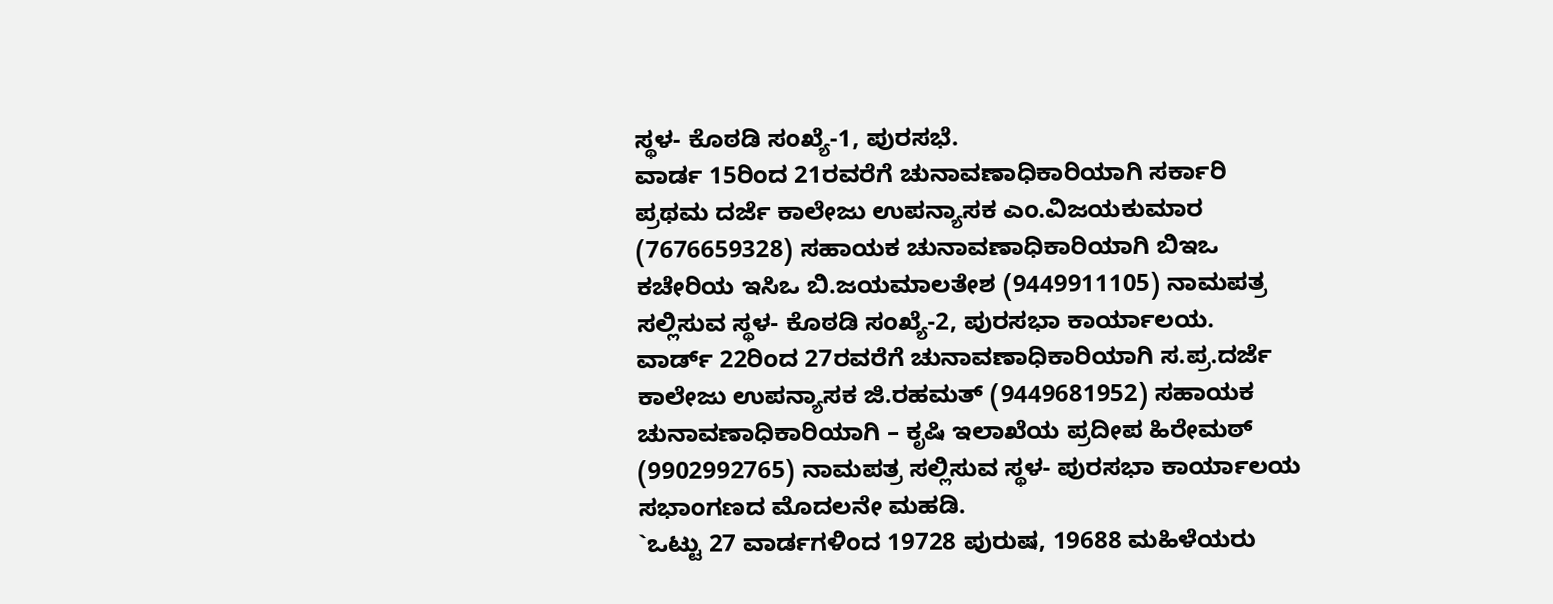ಸ್ಥಳ- ಕೊಠಡಿ ಸಂಖ್ಯೆ-1, ಪುರಸಭೆ.
ವಾರ್ಡ 15ರಿಂದ 21ರವರೆಗೆ ಚುನಾವಣಾಧಿಕಾರಿಯಾಗಿ ಸರ್ಕಾರಿ ಪ್ರಥಮ ದರ್ಜೆ ಕಾಲೇಜು ಉಪನ್ಯಾಸಕ ಎಂ.ವಿಜಯಕುಮಾರ (7676659328) ಸಹಾಯಕ ಚುನಾವಣಾಧಿಕಾರಿಯಾಗಿ ಬಿಇಒ ಕಚೇರಿಯ ಇಸಿಒ ಬಿ.ಜಯಮಾಲತೇಶ (9449911105) ನಾಮಪತ್ರ ಸಲ್ಲಿಸುವ ಸ್ಥಳ- ಕೊಠಡಿ ಸಂಖ್ಯೆ-2, ಪುರಸಭಾ ಕಾರ್ಯಾಲಯ.
ವಾರ್ಡ್ 22ರಿಂದ 27ರವರೆಗೆ ಚುನಾವಣಾಧಿಕಾರಿಯಾಗಿ ಸ.ಪ್ರ.ದರ್ಜೆ ಕಾಲೇಜು ಉಪನ್ಯಾಸಕ ಜಿ.ರಹಮತ್ (9449681952) ಸಹಾಯಕ ಚುನಾವಣಾಧಿಕಾರಿಯಾಗಿ – ಕೃಷಿ ಇಲಾಖೆಯ ಪ್ರದೀಪ ಹಿರೇಮಠ್ (9902992765) ನಾಮಪತ್ರ ಸಲ್ಲಿಸುವ ಸ್ಥಳ- ಪುರಸಭಾ ಕಾರ್ಯಾಲಯ ಸಭಾಂಗಣದ ಮೊದಲನೇ ಮಹಡಿ.
`ಒಟ್ಟು 27 ವಾರ್ಡಗಳಿಂದ 19728 ಪುರುಷ, 19688 ಮಹಿಳೆಯರು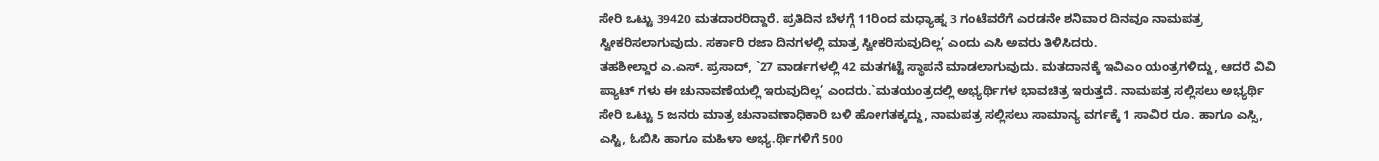ಸೇರಿ ಒಟ್ಟು 39420 ಮತದಾರರಿದ್ದಾರೆ. ಪ್ರತಿದಿನ ಬೆಳಗ್ಗೆ 11ರಿಂದ ಮಧ್ಯಾಹ್ನ 3 ಗಂಟೆವರೆಗೆ ಎರಡನೇ ಶನಿವಾರ ದಿನವೂ ನಾಮಪತ್ರ ಸ್ವೀಕರಿಸಲಾಗುವುದು. ಸರ್ಕಾರಿ ರಜಾ ದಿನಗಳಲ್ಲಿ ಮಾತ್ರ ಸ್ವೀಕರಿಸುವುದಿಲ್ಲ’ ಎಂದು ಎಸಿ ಅವರು ತಿಳಿಸಿದರು.
ತಹಶೀಲ್ದಾರ ಎ.ಎಸ್. ಪ್ರಸಾದ್, `27 ವಾರ್ಡಗಳಲ್ಲಿ 42 ಮತಗಟ್ಟೆ ಸ್ಥಾಪನೆ ಮಾಡಲಾಗುವುದು. ಮತದಾನಕ್ಕೆ ಇವಿಎಂ ಯಂತ್ರಗಳಿದ್ದು, ಆದರೆ ವಿವಿ ಪ್ಯಾಟ್ ಗಳು ಈ ಚುನಾವಣೆಯಲ್ಲಿ ಇರುವುದಿಲ್ಲ’ ಎಂದರು.`ಮತಯಂತ್ರದಲ್ಲಿ ಅಭ್ಯರ್ಥಿಗಳ ಭಾವಚಿತ್ರ ಇರುತ್ತದೆ. ನಾಮಪತ್ರ ಸಲ್ಲಿಸಲು ಅಭ್ಯರ್ಥಿ ಸೇರಿ ಒಟ್ಟು 5 ಜನರು ಮಾತ್ರ ಚುನಾವಣಾಧಿಕಾರಿ ಬಳಿ ಹೋಗತಕ್ಕದ್ದು, ನಾಮಪತ್ರ ಸಲ್ಲಿಸಲು ಸಾಮಾನ್ಯ ವರ್ಗಕ್ಕೆ 1 ಸಾವಿರ ರೂ. ಹಾಗೂ ಎಸ್ಸಿ, ಎಸ್ಟಿ, ಓಬಿಸಿ ಹಾಗೂ ಮಹಿಳಾ ಅಭ್ಯ.ರ್ಥಿಗಳಿಗೆ 500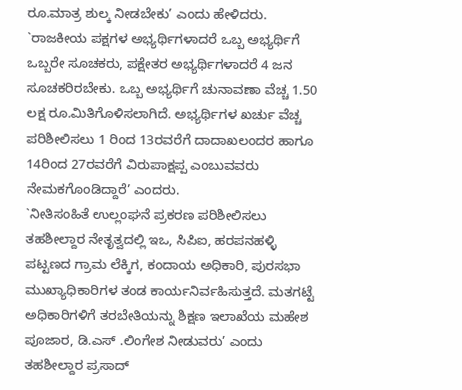ರೂ.ಮಾತ್ರ ಶುಲ್ಕ ನೀಡಬೇಕು’ ಎಂದು ಹೇಳಿದರು.
`ರಾಜಕೀಯ ಪಕ್ಷಗಳ ಅಭ್ಯರ್ಥಿಗಳಾದರೆ ಒಬ್ಬ ಅಭ್ಯರ್ಥಿಗೆ ಒಬ್ಬರೇ ಸೂಚಕರು, ಪಕ್ಷೇತರ ಅಭ್ಯರ್ಥಿಗಳಾದರೆ 4 ಜನ ಸೂಚಕರಿರಬೇಕು. ಒಬ್ಬ ಅಭ್ಯರ್ಥಿಗೆ ಚುನಾವಣಾ ವೆಚ್ಚ 1.50 ಲಕ್ಷ ರೂ.ಮಿತಿಗೊಳಿಸಲಾಗಿದೆ. ಅಭ್ಯರ್ಥಿಗಳ ಖರ್ಚು ವೆಚ್ಚ ಪರಿಶೀಲಿಸಲು 1 ರಿಂದ 13ರವರೆಗೆ ದಾದಾಖಲಂದರ ಹಾಗೂ 14ರಿಂದ 27ರವರೆಗೆ ವಿರುಪಾಕ್ಷಪ್ಪ ಎಂಬುವವರು ನೇಮಕಗೊಂಡಿದ್ದಾರೆ’ ಎಂದರು.
`ನೀತಿಸಂಹಿತೆ ಉಲ್ಲಂಘನೆ ಪ್ರಕರಣ ಪರಿಶೀಲಿಸಲು ತಹಶೀಲ್ದಾರ ನೇತೃತ್ವದಲ್ಲಿ ಇಒ, ಸಿಪಿಐ, ಹರಪನಹಳ್ಳಿ ಪಟ್ಟಣದ ಗ್ರಾಮ ಲೆಕ್ಕಿಗ, ಕಂದಾಯ ಅಧಿಕಾರಿ, ಪುರಸಭಾ ಮುಖ್ಯಾಧಿಕಾರಿಗಳ ತಂಡ ಕಾರ್ಯನಿರ್ವಹಿಸುತ್ತದೆ. ಮತಗಟ್ಟೆ ಅಧಿಕಾರಿಗಳಿಗೆ ತರಬೇತಿಯನ್ನು ಶಿಕ್ಷಣ ಇಲಾಖೆಯ ಮಹೇಶ ಪೂಜಾರ, ಡಿ.ಎಸ್ .ಲಿಂಗೇಶ ನೀಡುವರು’ ಎಂದು ತಹಶೀಲ್ದಾರ ಪ್ರಸಾದ್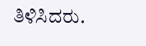ತಿಳಿಸಿದರು.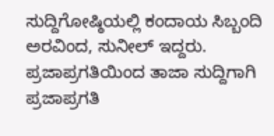ಸುದ್ದಿಗೋಷ್ಠಿಯಲ್ಲಿ ಕಂದಾಯ ಸಿಬ್ಬಂದಿ ಅರವಿಂದ, ಸುನೀಲ್ ಇದ್ದರು.
ಪ್ರಜಾಪ್ರಗತಿಯಿಂದ ತಾಜಾ ಸುದ್ದಿಗಾಗಿ ಪ್ರಜಾಪ್ರಗತಿ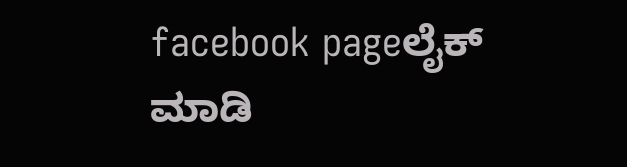facebook pageಲೈಕ್ ಮಾಡಿ